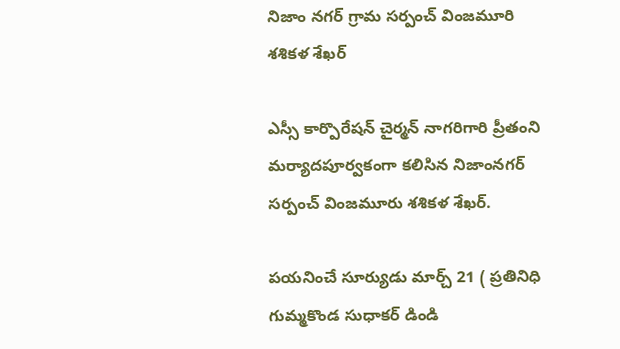నిజాం నగర్ గ్రామ సర్పంచ్ వింజమూరి శశికళ శేఖర్

ఎస్సీ కార్పొరేషన్ చైర్మన్ నాగరిగారి ప్రీతంని మర్యాదపూర్వకంగా కలిసిన నిజాంనగర్ సర్పంచ్ వింజమూరు శశికళ శేఖర్.

పయనించే సూర్యుడు మార్చ్ 21 ( ప్రతినిధి గుమ్మకొండ సుధాకర్ డిండి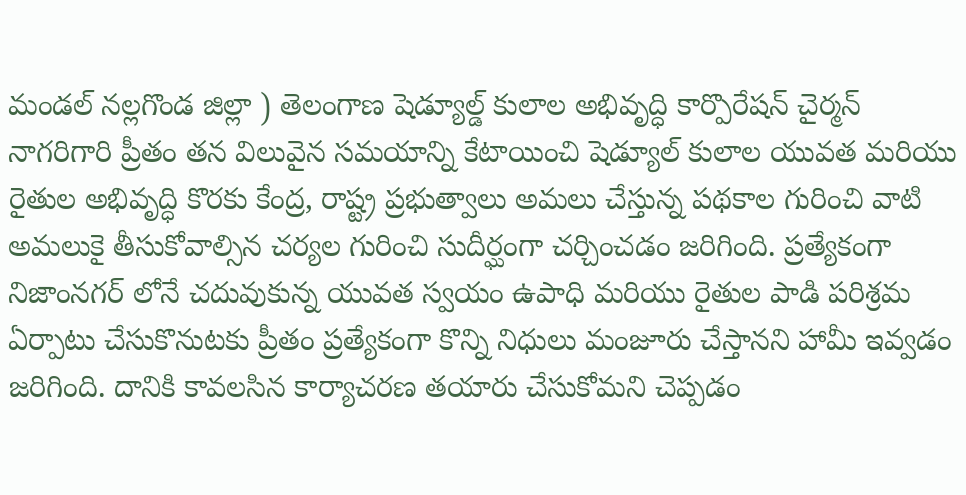మండల్ నల్లగొండ జిల్లా ) తెలంగాణ షెడ్యూల్డ్ కులాల అభివృద్ధి కార్పొరేషన్ చైర్మన్ నాగరిగారి ప్రీతం తన విలువైన సమయాన్ని కేటాయించి షెడ్యూల్ కులాల యువత మరియు రైతుల అభివృద్ధి కొరకు కేంద్ర, రాష్ట్ర ప్రభుత్వాలు అమలు చేస్తున్న పథకాల గురించి వాటి అమలుకై తీసుకోవాల్సిన చర్యల గురించి సుదీర్ఘంగా చర్చించడం జరిగింది. ప్రత్యేకంగా నిజాంనగర్ లోనే చదువుకున్న యువత స్వయం ఉపాధి మరియు రైతుల పాడి పరిశ్రమ ఏర్పాటు చేసుకొనుటకు ప్రీతం ప్రత్యేకంగా కొన్ని నిధులు మంజూరు చేస్తానని హామీ ఇవ్వడం జరిగింది. దానికి కావలసిన కార్యాచరణ తయారు చేసుకోమని చెప్పడం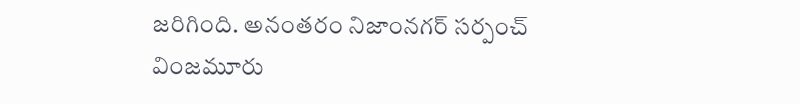జరిగింది. అనంతరం నిజాంనగర్ సర్పంచ్ వింజమూరు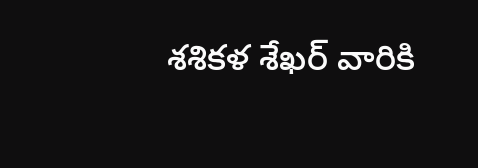శశికళ శేఖర్ వారికి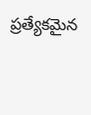ప్రత్యేకమైన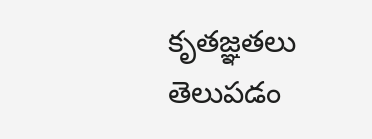కృతజ్ఞతలు తెలుపడం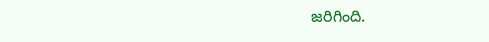జరిగింది.